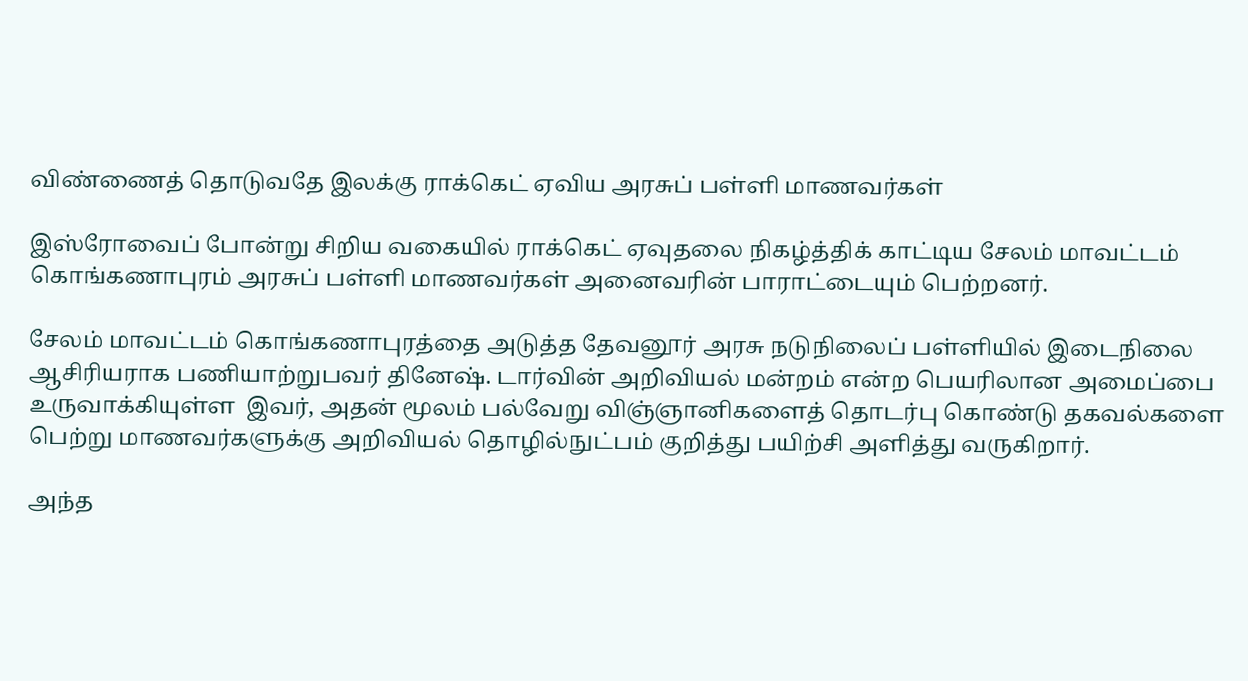விண்ணைத் தொடுவதே இலக்கு ராக்கெட் ஏவிய அரசுப் பள்ளி மாணவர்கள்

இஸ்ரோவைப் போன்று சிறிய வகையில் ராக்கெட் ஏவுதலை நிகழ்த்திக் காட்டிய சேலம் மாவட்டம் கொங்கணாபுரம் அரசுப் பள்ளி மாணவர்கள் அனைவரின் பாராட்டையும் பெற்றனர்.

சேலம் மாவட்டம் கொங்கணாபுரத்தை அடுத்த தேவனூர் அரசு நடுநிலைப் பள்ளியில் இடைநிலை ஆசிரியராக பணியாற்றுபவர் தினேஷ். டார்வின் அறிவியல் மன்றம் என்ற பெயரிலான அமைப்பை உருவாக்கியுள்ள  இவர், அதன் மூலம் பல்வேறு விஞ்ஞானிகளைத் தொடர்பு கொண்டு தகவல்களை பெற்று மாணவர்களுக்கு அறிவியல் தொழில்நுட்பம் குறித்து பயிற்சி அளித்து வருகிறார்.

அந்த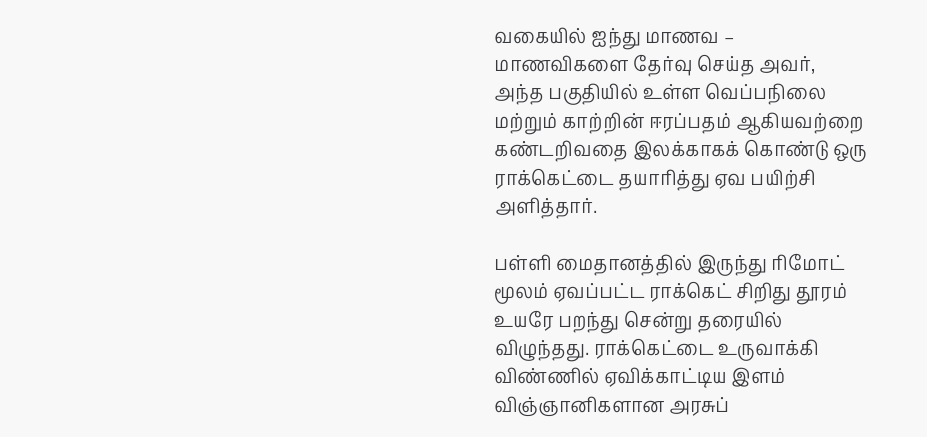வகையில் ஐந்து மாணவ –  மாணவிகளை தேர்வு செய்த அவர், அந்த பகுதியில் உள்ள வெப்பநிலை மற்றும் காற்றின் ஈரப்பதம் ஆகியவற்றை கண்டறிவதை இலக்காகக் கொண்டு ஒரு ராக்கெட்டை தயாரித்து ஏவ பயிற்சி அளித்தார்.

பள்ளி மைதானத்தில் இருந்து ரிமோட் மூலம் ஏவப்பட்ட ராக்கெட் சிறிது தூரம் உயரே பறந்து சென்று தரையில் விழுந்தது. ராக்கெட்டை உருவாக்கி விண்ணில் ஏவிக்காட்டிய இளம் விஞ்ஞானிகளான அரசுப்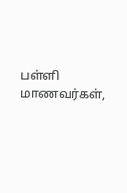பள்ளி மாணவர்கள்,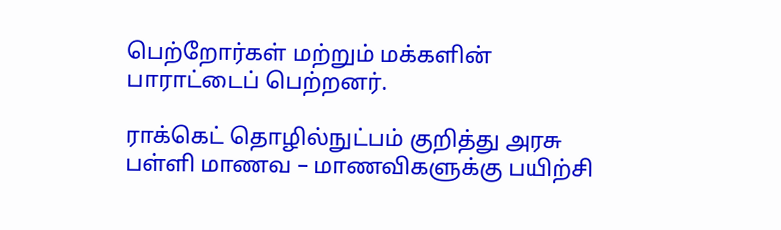பெற்றோர்கள் மற்றும் மக்களின் பாராட்டைப் பெற்றனர்.

ராக்கெட் தொழில்நுட்பம் குறித்து அரசு பள்ளி மாணவ – மாணவிகளுக்கு பயிற்சி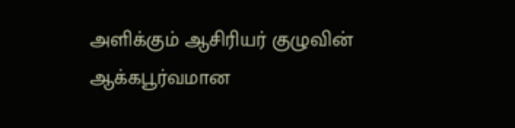அளிக்கும் ஆசிரியர் குழுவின் ஆக்கபூர்வமான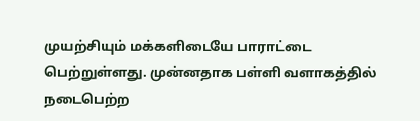முயற்சியும் மக்களிடையே பாராட்டை பெற்றுள்ளது. முன்னதாக பள்ளி வளாகத்தில் நடைபெற்ற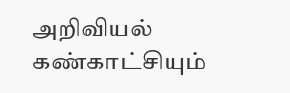அறிவியல் கண்காட்சியும்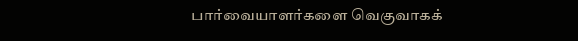பார்வையாளர்களை வெகுவாகக்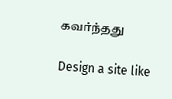கவர்ந்தது

Design a site like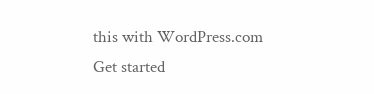this with WordPress.com
Get started